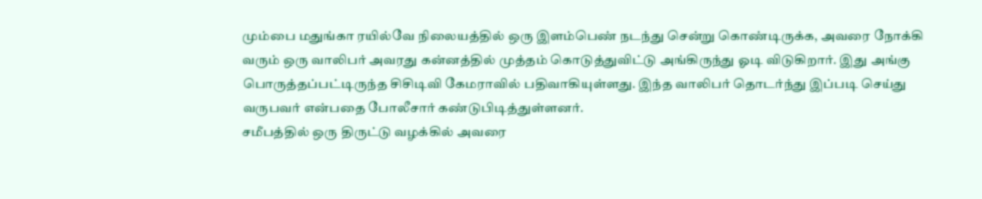மும்பை மதுங்கா ரயில்வே நிலையத்தில் ஒரு இளம்பெண் நடந்து சென்று கொண்டிருக்க, அவரை நோக்கி வரும் ஒரு வாலிபர் அவரது கன்னத்தில் முத்தம் கொடுத்துவிட்டு அங்கிருந்து ஓடி விடுகிறார். இது அங்கு பொருத்தப்பட்டிருந்த சிசிடிவி கேமராவில் பதிவாகியுள்ளது. இந்த வாலிபர் தொடர்ந்து இப்படி செய்து வருபவர் என்பதை போலீசார் கண்டுபிடித்துள்ளனர்.
சமீபத்தில் ஒரு திருட்டு வழக்கில் அவரை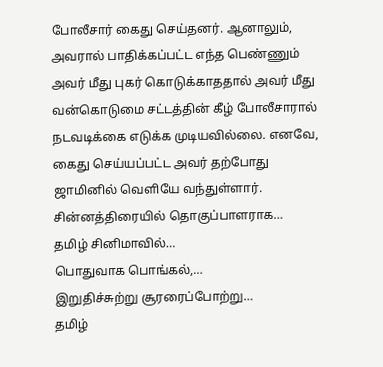போலீசார் கைது செய்தனர். ஆனாலும், அவரால் பாதிக்கப்பட்ட எந்த பெண்ணும் அவர் மீது புகர் கொடுக்காததால் அவர் மீது வன்கொடுமை சட்டத்தின் கீழ் போலீசாரால் நடவடிக்கை எடுக்க முடியவில்லை. எனவே, கைது செய்யப்பட்ட அவர் தற்போது ஜாமினில் வெளியே வந்துள்ளார்.
சின்னத்திரையில் தொகுப்பாளராக…
தமிழ் சினிமாவில்…
பொதுவாக பொங்கல்,…
இறுதிச்சுற்று சூரரைப்போற்று…
தமிழ்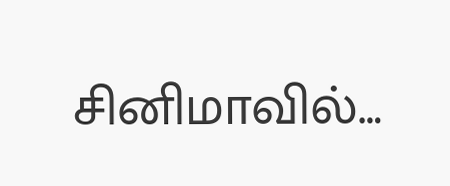சினிமாவில்…